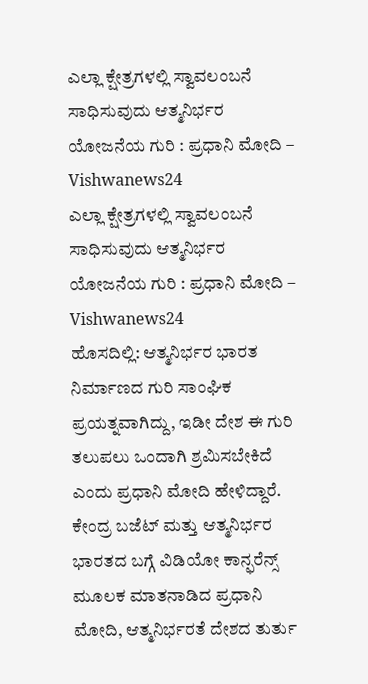ಎಲ್ಲಾ ಕ್ಷೇತ್ರಗಳಲ್ಲಿ ಸ್ವಾವಲಂಬನೆ ಸಾಧಿಸುವುದು ಆತ್ಮನಿರ್ಭರ ಯೋಜನೆಯ ಗುರಿ : ಪ್ರಧಾನಿ ಮೋದಿ – Vishwanews24
ಎಲ್ಲಾ ಕ್ಷೇತ್ರಗಳಲ್ಲಿ ಸ್ವಾವಲಂಬನೆ ಸಾಧಿಸುವುದು ಆತ್ಮನಿರ್ಭರ ಯೋಜನೆಯ ಗುರಿ : ಪ್ರಧಾನಿ ಮೋದಿ – Vishwanews24
ಹೊಸದಿಲ್ಲಿ: ಆತ್ಮನಿರ್ಭರ ಭಾರತ ನಿರ್ಮಾಣದ ಗುರಿ ಸಾಂಘಿಕ ಪ್ರಯತ್ನವಾಗಿದ್ದು, ಇಡೀ ದೇಶ ಈ ಗುರಿ ತಲುಪಲು ಒಂದಾಗಿ ಶ್ರಮಿಸಬೇಕಿದೆ ಎಂದು ಪ್ರಧಾನಿ ಮೋದಿ ಹೇಳಿದ್ದಾರೆ. ಕೇಂದ್ರ ಬಜೆಟ್ ಮತ್ತು ಆತ್ಮನಿರ್ಭರ ಭಾರತದ ಬಗ್ಗೆ ವಿಡಿಯೋ ಕಾನ್ಫರೆನ್ಸ್ ಮೂಲಕ ಮಾತನಾಡಿದ ಪ್ರಧಾನಿ ಮೋದಿ, ಆತ್ಮನಿರ್ಭರತೆ ದೇಶದ ತುರ್ತು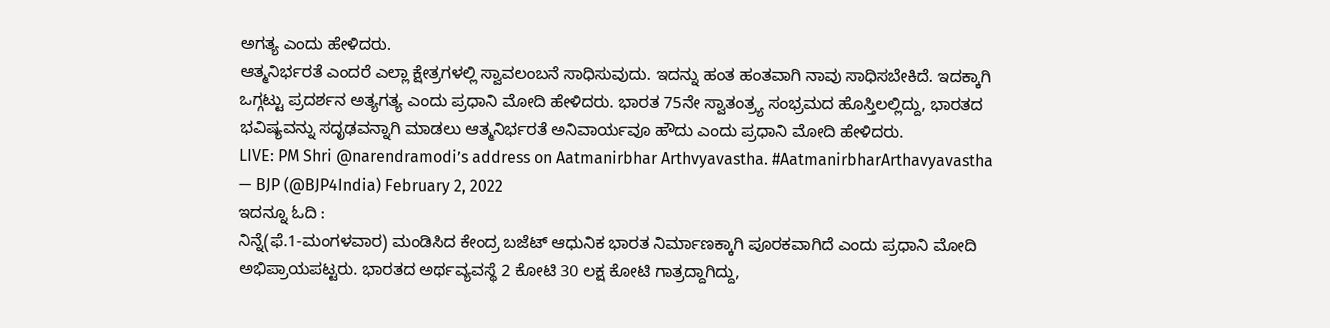ಅಗತ್ಯ ಎಂದು ಹೇಳಿದರು.
ಆತ್ಮನಿರ್ಭರತೆ ಎಂದರೆ ಎಲ್ಲಾ ಕ್ಷೇತ್ರಗಳಲ್ಲಿ ಸ್ವಾವಲಂಬನೆ ಸಾಧಿಸುವುದು. ಇದನ್ನು ಹಂತ ಹಂತವಾಗಿ ನಾವು ಸಾಧಿಸಬೇಕಿದೆ. ಇದಕ್ಕಾಗಿ ಒಗ್ಗಟ್ಟು ಪ್ರದರ್ಶನ ಅತ್ಯಗತ್ಯ ಎಂದು ಪ್ರಧಾನಿ ಮೋದಿ ಹೇಳಿದರು. ಭಾರತ 75ನೇ ಸ್ವಾತಂತ್ರ್ಯ ಸಂಭ್ರಮದ ಹೊಸ್ತಿಲಲ್ಲಿದ್ದು, ಭಾರತದ ಭವಿಷ್ಯವನ್ನು ಸದೃಢವನ್ನಾಗಿ ಮಾಡಲು ಆತ್ಮನಿರ್ಭರತೆ ಅನಿವಾರ್ಯವೂ ಹೌದು ಎಂದು ಪ್ರಧಾನಿ ಮೋದಿ ಹೇಳಿದರು.
LIVE: PM Shri @narendramodi’s address on Aatmanirbhar Arthvyavastha. #AatmanirbharArthavyavastha
— BJP (@BJP4India) February 2, 2022
ಇದನ್ನೂ ಓದಿ :
ನಿನ್ನೆ(ಫೆ.1-ಮಂಗಳವಾರ) ಮಂಡಿಸಿದ ಕೇಂದ್ರ ಬಜೆಟ್ ಆಧುನಿಕ ಭಾರತ ನಿರ್ಮಾಣಕ್ಕಾಗಿ ಪೂರಕವಾಗಿದೆ ಎಂದು ಪ್ರಧಾನಿ ಮೋದಿ ಅಭಿಪ್ರಾಯಪಟ್ಟರು. ಭಾರತದ ಅರ್ಥವ್ಯವಸ್ಥೆ 2 ಕೋಟಿ 30 ಲಕ್ಷ ಕೋಟಿ ಗಾತ್ರದ್ದಾಗಿದ್ದು,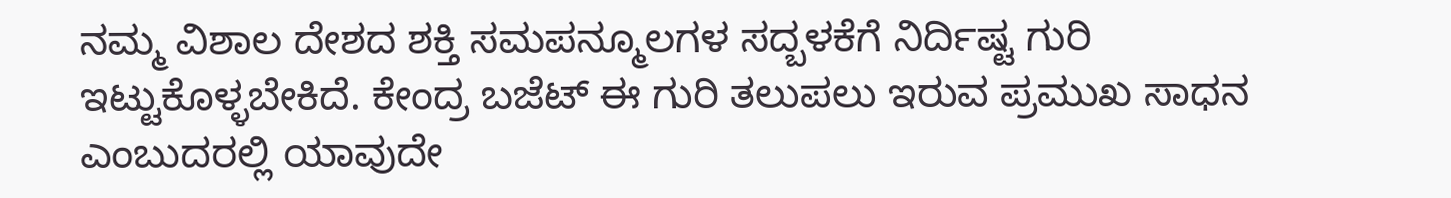ನಮ್ಮ ವಿಶಾಲ ದೇಶದ ಶಕ್ತಿ ಸಮಪನ್ಮೂಲಗಳ ಸದ್ಬಳಕೆಗೆ ನಿರ್ದಿಷ್ಟ ಗುರಿ ಇಟ್ಟುಕೊಳ್ಳಬೇಕಿದೆ. ಕೇಂದ್ರ ಬಜೆಟ್ ಈ ಗುರಿ ತಲುಪಲು ಇರುವ ಪ್ರಮುಖ ಸಾಧನ ಎಂಬುದರಲ್ಲಿ ಯಾವುದೇ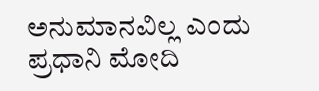ಅನುಮಾನವಿಲ್ಲ ಎಂದು ಪ್ರಧಾನಿ ಮೋದಿ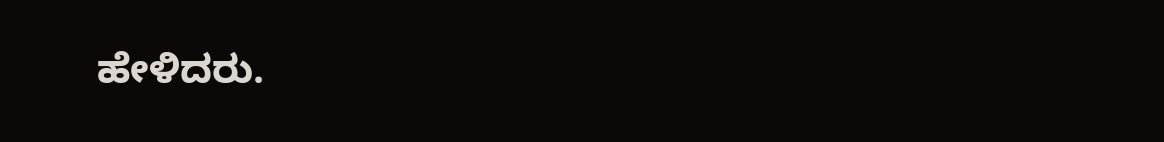ಹೇಳಿದರು.